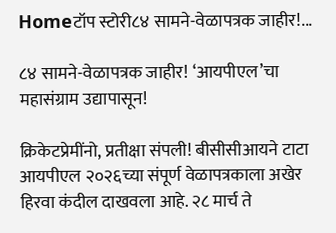Homeटॉप स्टोरी८४ सामने-वेळापत्रक जाहीर!...

८४ सामने-वेळापत्रक जाहीर! ‘आयपीएल’चा महासंग्राम उद्यापासून!

क्रिकेटप्रेमींनो, प्रतीक्षा संपली! बीसीसीआयने टाटा आयपीएल २०२६च्या संपूर्ण वेळापत्रकाला अखेर हिरवा कंदील दाखवला आहे. २८ मार्च ते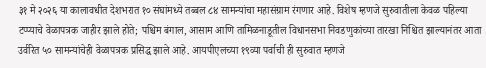३१ मे २०२६ या कालावधीत देशभरात १० संघांमध्ये तब्बल ८४ सामन्यांचा महासंग्राम रंगणार आहे. विशेष म्हणजे सुरुवातीला केवळ पहिल्या टप्प्याचे वेळापत्रक जाहीर झाले होते; पश्चिम बंगाल, आसाम आणि तामिळनाडूतील विधानसभा निवडणुकांच्या तारखा निश्चित झाल्यानंतर आता उर्वरित ५० सामन्यांचेही वेळापत्रक प्रसिद्ध झाले आहे. आयपीएलच्या १९व्या पर्वाची ही सुरुवात म्हणजे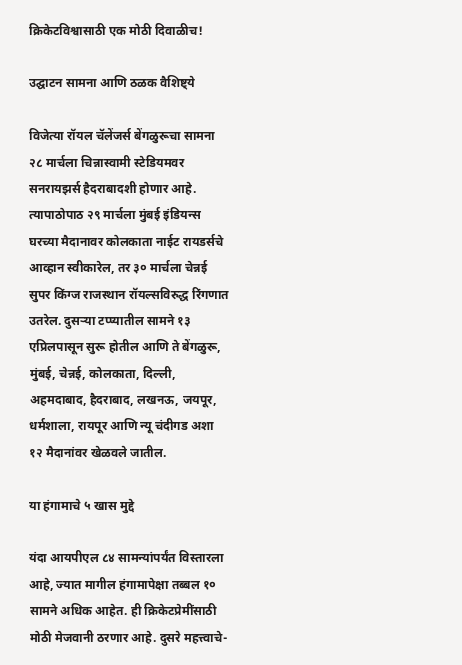क्रिकेटविश्वासाठी एक मोठी दिवाळीच!

उद्घाटन सामना आणि ठळक वैशिष्ट्ये

विजेत्या रॉयल चॅलेंजर्स बेंगळुरूचा सामना २८ मार्चला चिन्नास्वामी स्टेडियमवर सनरायझर्स हैदराबादशी होणार आहे. त्यापाठोपाठ २९ मार्चला मुंबई इंडियन्स घरच्या मैदानावर कोलकाता नाईट रायडर्सचे आव्हान स्वीकारेल, तर ३० मार्चला चेन्नई सुपर किंग्ज राजस्थान रॉयल्सविरुद्ध रिंगणात उतरेल. दुसऱ्या टप्प्यातील सामने १३ एप्रिलपासून सुरू होतील आणि ते बेंगळुरू, मुंबई, चेन्नई, कोलकाता, दिल्ली, अहमदाबाद, हैदराबाद, लखनऊ, जयपूर, धर्मशाला, रायपूर आणि न्यू चंदीगड अशा १२ मैदानांवर खेळवले जातील.

या हंगामाचे ५ खास मुद्दे

यंदा आयपीएल ८४ सामन्यांपर्यंत विस्तारला आहे, ज्यात मागील हंगामापेक्षा तब्बल १० सामने अधिक आहेत. ही क्रिकेटप्रेमींसाठी मोठी मेजवानी ठरणार आहे. दुसरे महत्त्वाचे-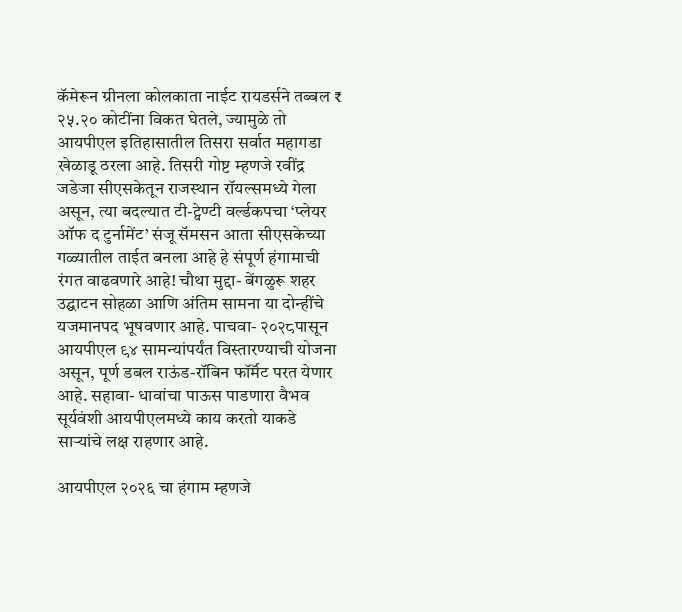कॅमेरून ग्रीनला कोलकाता नाईट रायडर्सने तब्बल ₹ २५.२० कोटींना विकत घेतले, ज्यामुळे तो आयपीएल इतिहासातील तिसरा सर्वात महागडा खेळाडू ठरला आहे. तिसरी गोष्ट म्हणजे रवींद्र जडेजा सीएसकेतून राजस्थान रॉयल्समध्ये गेला असून, त्या बदल्यात टी-ट्वेण्टी वर्ल्डकपचा ‘प्लेयर ऑफ द टुर्नामेंट’ संजू सॅमसन आता सीएसकेच्या गळ्यातील ताईत बनला आहे हे संपूर्ण हंगामाची रंगत वाढवणारे आहे! चौथा मुद्दा- बेंगळुरू शहर उद्घाटन सोहळा आणि अंतिम सामना या दोन्हींचे यजमानपद भूषवणार आहे. पाचवा- २०२८पासून आयपीएल ९४ सामन्यांपर्यंत विस्तारण्याची योजना असून, पूर्ण डबल राऊंड-रॉबिन फॉर्मॅट परत येणार आहे. सहावा- धावांचा पाऊस पाडणारा वैभव सूर्यवंशी आयपीएलमध्ये काय करतो याकडे साऱ्यांचे लक्ष राहणार आहे.

आयपीएल २०२६ चा हंगाम म्हणजे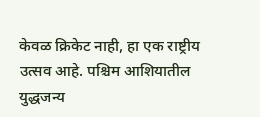केवळ क्रिकेट नाही, हा एक राष्ट्रीय उत्सव आहे. पश्चिम आशियातील युद्धजन्य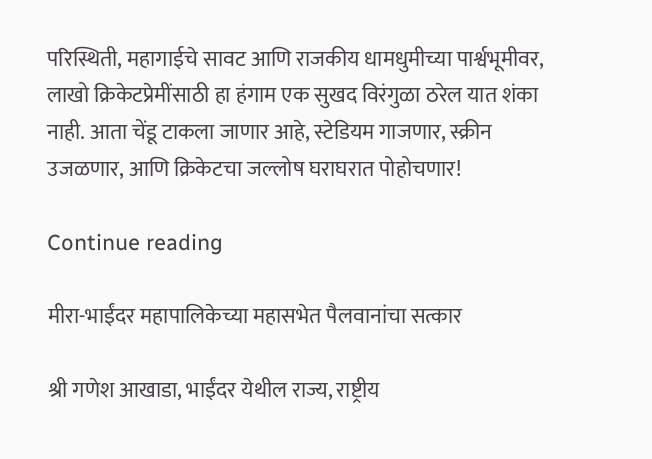परिस्थिती, महागाईचे सावट आणि राजकीय धामधुमीच्या पार्श्वभूमीवर, लाखो क्रिकेटप्रेमींसाठी हा हंगाम एक सुखद विरंगुळा ठरेल यात शंका नाही. आता चेंडू टाकला जाणार आहे, स्टेडियम गाजणार, स्क्रीन उजळणार, आणि क्रिकेटचा जल्लोष घराघरात पोहोचणार!

Continue reading

मीरा-भाईंदर महापालिकेच्या महासभेत पैलवानांचा सत्कार

श्री गणेश आखाडा, भाईंदर येथील राज्य, राष्ट्रीय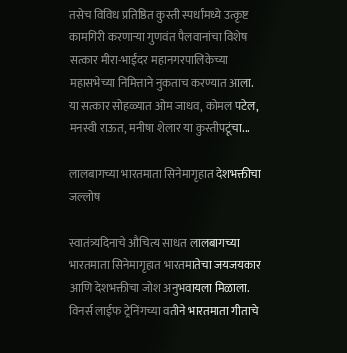तसेच विविध प्रतिष्ठित कुस्ती स्पर्धांमध्ये उत्कृष्ट कामगिरी करणाऱ्या गुणवंत पैलवानांचा विशेष सत्कार मीरा-भाईंदर महानगरपालिकेच्या महासभेच्या निमित्ताने नुकताच करण्यात आला. या सत्कार सोहळ्यात ओम जाधव, कोमल पटेल, मनस्वी राऊत, मनीषा शेलार या कुस्तीपटूंचा...

लालबागच्या भारतमाता सिनेमागृहात देशभक्तीचा जल्लोष

स्वातंत्र्यदिनाचे औचित्य साधत लालबागच्या भारतमाता सिनेमागृहात भारतमातेचा जयजयकार आणि देशभक्तीचा जोश अनुभवायला मिळाला. विनर्स लाईफ ट्रेनिंगच्या वतीने भारतमाता गीताचे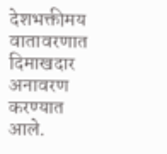देशभक्तीमय वातावरणात दिमाखदार अनावरण करण्यात आले.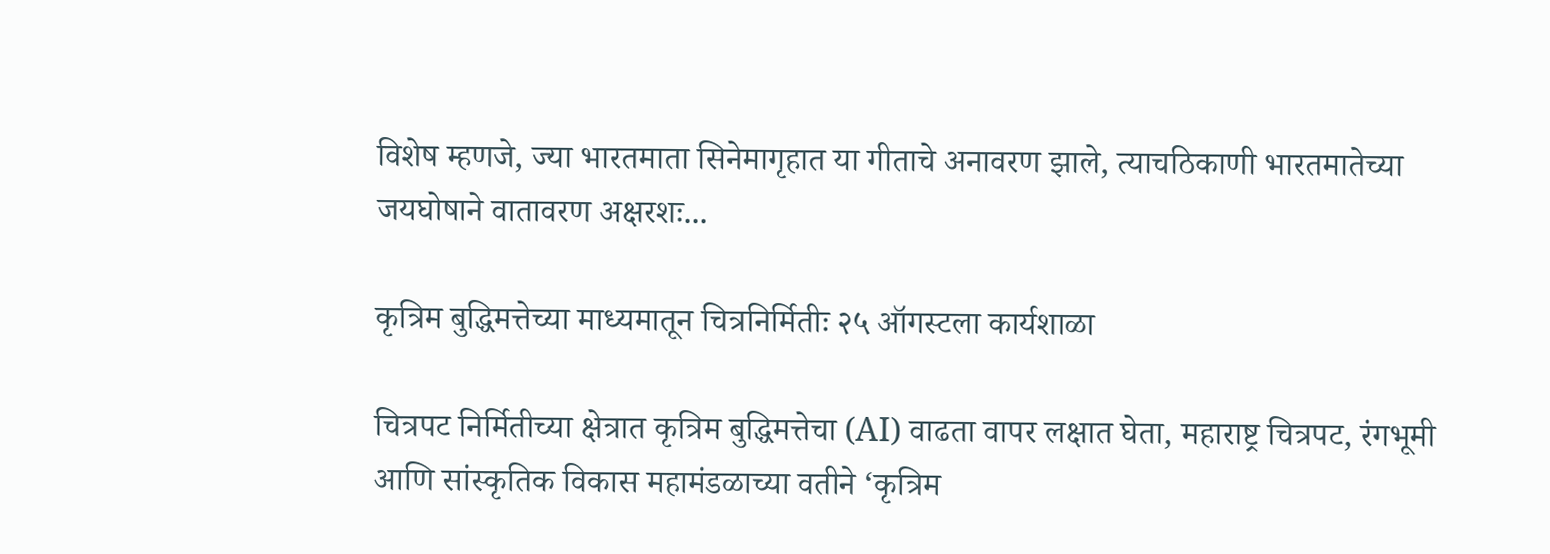विशेष म्हणजे, ज्या भारतमाता सिनेमागृहात या गीताचे अनावरण झाले, त्याचठिकाणी भारतमातेच्या जयघोषाने वातावरण अक्षरशः...

कृत्रिम बुद्धिमत्तेच्या माध्यमातून चित्रनिर्मितीः २५ ऑगस्टला कार्यशाळा

चित्रपट निर्मितीच्या क्षेत्रात कृत्रिम बुद्धिमत्तेचा (AI) वाढता वापर लक्षात घेता, महाराष्ट्र चित्रपट, रंगभूमी आणि सांस्कृतिक विकास महामंडळाच्या वतीने ‘कृत्रिम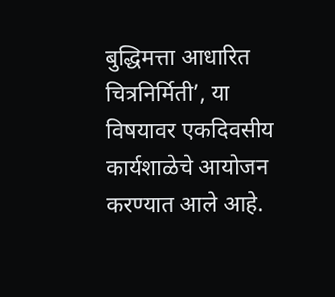बुद्धिमत्ता आधारित चित्रनिर्मिती’, या विषयावर एकदिवसीय कार्यशाळेचे आयोजन करण्यात आले आहे.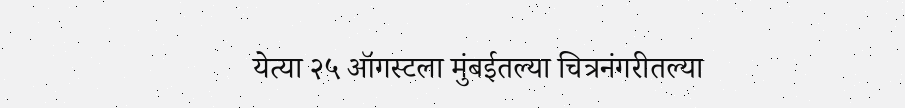येत्या २५ ऑगस्टला मुंबईतल्या चित्रनंगरीतल्या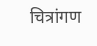चित्रांगण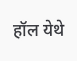हॉल येथे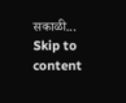सकाळी...
Skip to content